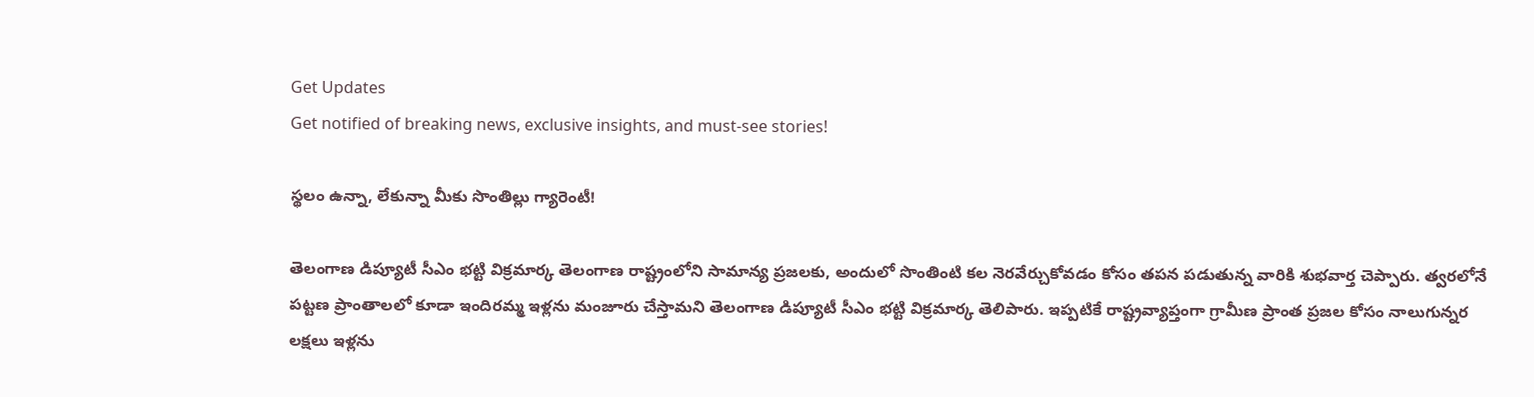Get Updates
Get notified of breaking news, exclusive insights, and must-see stories!

స్థలం ఉన్నా, లేకున్నా మీకు సొంతిల్లు గ్యారెంటీ!

తెలంగాణ డిప్యూటీ సీఎం భట్టి విక్రమార్క తెలంగాణ రాష్ట్రంలోని సామాన్య ప్రజలకు, అందులో సొంతింటి కల నెరవేర్చుకోవడం కోసం తపన పడుతున్న వారికి శుభవార్త చెప్పారు. త్వరలోనే పట్టణ ప్రాంతాలలో కూడా ఇందిరమ్మ ఇళ్లను మంజూరు చేస్తామని తెలంగాణ డిప్యూటీ సీఎం భట్టి విక్రమార్క తెలిపారు. ఇప్పటికే రాష్ట్రవ్యాప్తంగా గ్రామీణ ప్రాంత ప్రజల కోసం నాలుగున్నర లక్షలు ఇళ్లను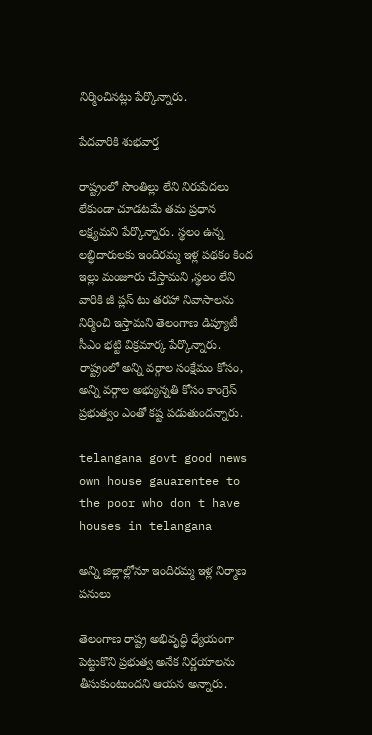నిర్మించినట్లు పేర్కొన్నారు.

పేదవారికి శుభవార్త

రాష్ట్రంలో సొంతిల్లు లేని నిరుపేదలు లేకుండా చూడటమే తమ ప్రధాన లక్ష్యమని పేర్కొన్నారు. స్థలం ఉన్న లబ్ధిదారులకు ఇందిరమ్మ ఇళ్ల పథకం కింద ఇల్లు మంజూరు చేస్తామని ,స్థలం లేని వారికి జీ ప్లస్ టు తరహా నివాసాలను నిర్మించి ఇస్తామని తెలంగాణ డిప్యూటీ సీఎం భట్టి విక్రమార్క పేర్కొన్నారు. రాష్ట్రంలో అన్ని వర్గాల సంక్షేమం కోసం, అన్ని వర్గాల అభ్యున్నతి కోసం కాంగ్రెస్ ప్రభుత్వం ఎంతో కష్ట పడుతుందన్నారు.

telangana govt good news own house gauarentee to the poor who don t have houses in telangana

అన్ని జిల్లాల్లోనూ ఇందిరమ్మ ఇళ్ల నిర్మాణ పనులు

తెలంగాణ రాష్ట్ర అభివృద్ధి ధ్యేయంగా పెట్టుకొని ప్రభుత్వ అనేక నిర్ణయాలను తీసుకుంటుందని ఆయన అన్నారు.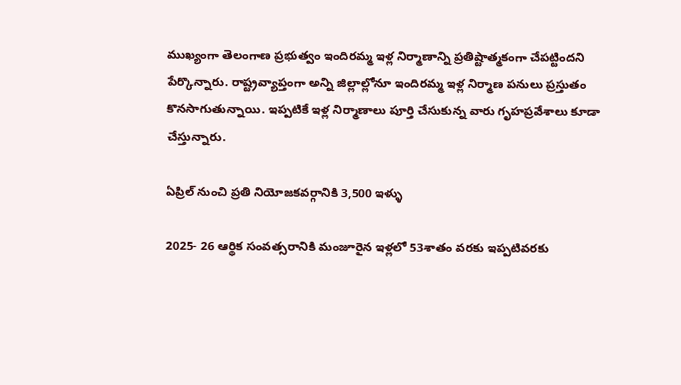ముఖ్యంగా తెలంగాణ ప్రభుత్వం ఇందిరమ్మ ఇళ్ల నిర్మాణాన్ని ప్రతిష్టాత్మకంగా చేపట్టిందని పేర్కొన్నారు. రాష్ట్రవ్యాప్తంగా అన్ని జిల్లాల్లోనూ ఇందిరమ్మ ఇళ్ల నిర్మాణ పనులు ప్రస్తుతం కొనసాగుతున్నాయి. ఇప్పటికే ఇళ్ల నిర్మాణాలు పూర్తి చేసుకున్న వారు గృహప్రవేశాలు కూడా చేస్తున్నారు.

ఏప్రిల్ నుంచి ప్రతి నియోజకవర్గానికి 3,500 ఇళ్ళు

2025- 26 ఆర్థిక సంవత్సరానికి మంజూరైన ఇళ్లలో 53శాతం వరకు ఇప్పటివరకు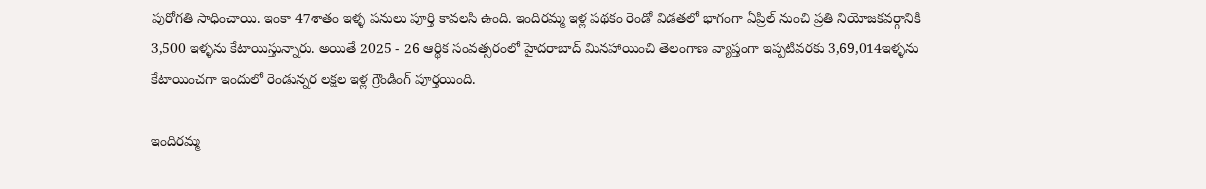పురోగతి సాధించాయి. ఇంకా 47శాతం ఇళ్ళ పనులు పూర్తి కావలసి ఉంది. ఇందిరమ్మ ఇళ్ల పథకం రెండో విడతలో భాగంగా ఏప్రిల్ నుంచి ప్రతి నియోజకవర్గానికి 3,500 ఇళ్ళను కేటాయిస్తున్నారు. అయితే 2025 - 26 ఆర్థిక సంవత్సరంలో హైదరాబాద్ మినహాయించి తెలంగాణ వ్యాప్తంగా ఇప్పటివరకు 3,69,014ఇళ్ళను కేటాయించగా ఇందులో రెండున్నర లక్షల ఇళ్ల గ్రౌండింగ్ పూర్తయింది.

ఇందిరమ్మ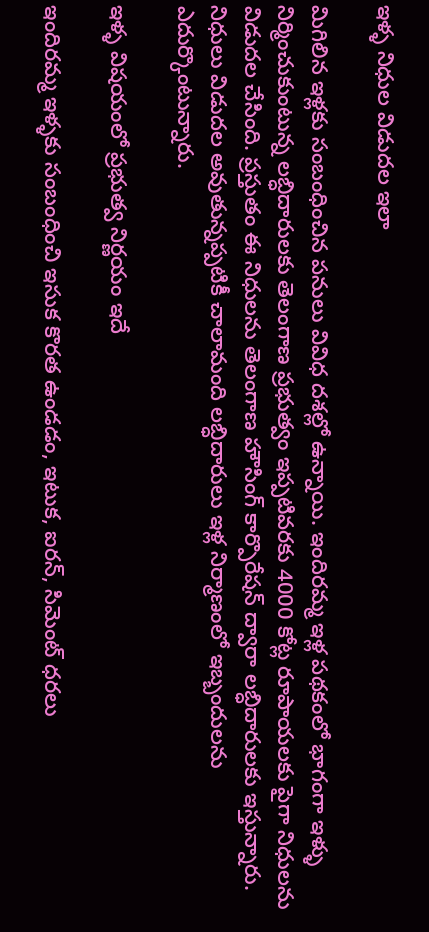ఇళ్ళ నిధుల విడుదల ఇలా

మిగిలిన ఇళ్లకు సంబంధించిన పనులు వివిధ దశల్లో ఉన్నాయి. ఇందిరమ్మ ఇళ్ల పథకంలో భాగంగా ఇళ్ళు నిర్మించుకుంటున్న లబ్ధిదారులకు తెలంగాణ ప్రభుత్వం ఇప్పటివరకు 4000 కోట్ల రూపాయలకు పైగా నిధులను విడుదల చేసింది. ప్రస్తుతం ఈ నిధులను తెలంగాణ హౌసింగ్ కార్పొరేషన్ ద్వారా లబ్ధిదారులకు ఇస్తున్నారు. నిధులు విడుదల అవుతున్నప్పటికీ చాలామంది లబ్ధిదారులు ఇళ్ల నిర్మాణంలో ఇబ్బందులను ఎదుర్కొంటున్నారు.

ఇళ్ళ విషయంలో ప్రభుత్వ నిర్ణయం ఇదే

ఇందిరమ్మ ఇళ్ళకు సంబంధించి ఇసుక కొరత ఉండడం, ఇటుక, ఐరన్, సిమెంట్ ధరలు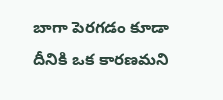బాగా పెరగడం కూడా దీనికి ఒక కారణమని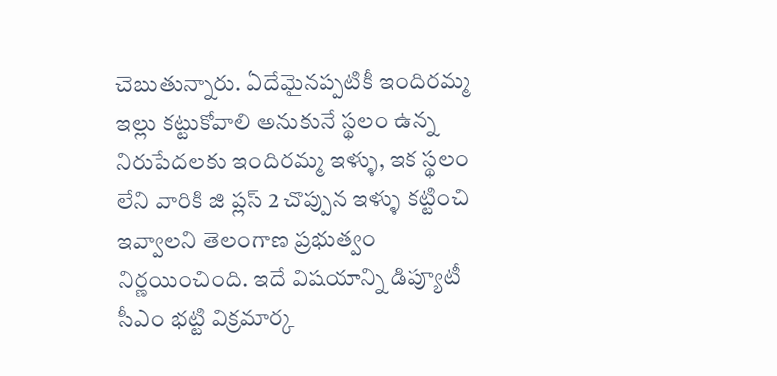చెబుతున్నారు. ఏదేమైనప్పటికీ ఇందిరమ్మ ఇల్లు కట్టుకోవాలి అనుకునే స్థలం ఉన్న నిరుపేదలకు ఇందిరమ్మ ఇళ్ళు, ఇక స్థలం లేని వారికి జి ప్లస్ 2 చొప్పున ఇళ్ళు కట్టించి ఇవ్వాలని తెలంగాణ ప్రభుత్వం నిర్ణయించింది. ఇదే విషయాన్ని డిప్యూటీ సీఎం భట్టి విక్రమార్క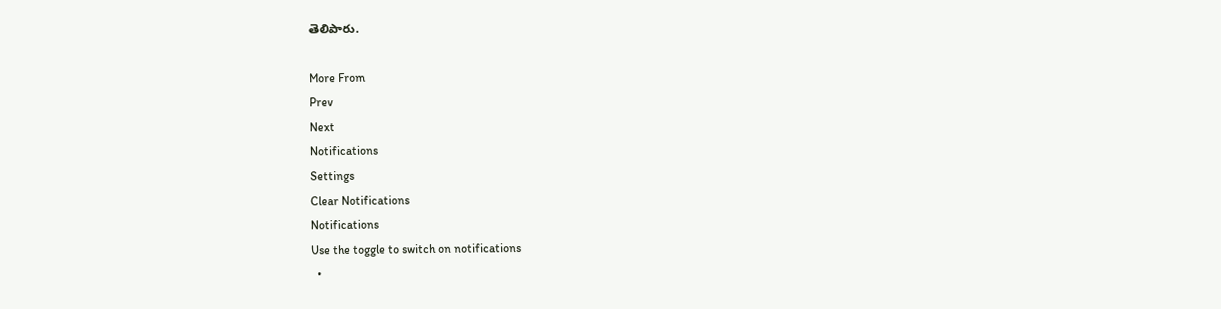తెలిపారు.

More From
Prev
Next
Notifications
Settings
Clear Notifications
Notifications
Use the toggle to switch on notifications
  •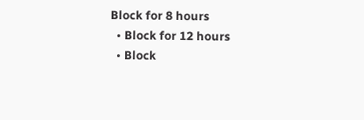Block for 8 hours
  • Block for 12 hours
  • Block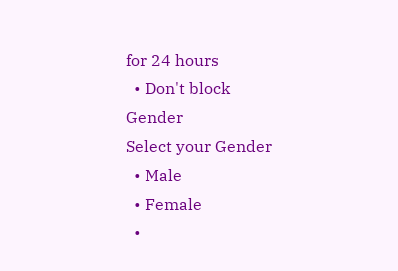for 24 hours
  • Don't block
Gender
Select your Gender
  • Male
  • Female
  •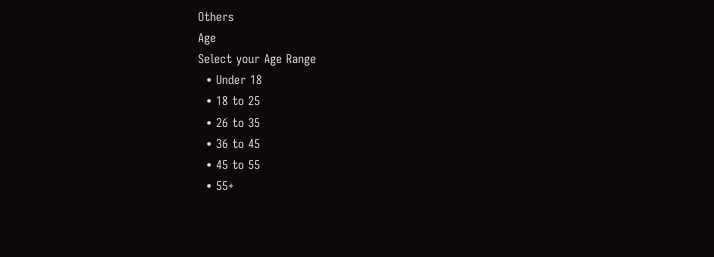Others
Age
Select your Age Range
  • Under 18
  • 18 to 25
  • 26 to 35
  • 36 to 45
  • 45 to 55
  • 55+